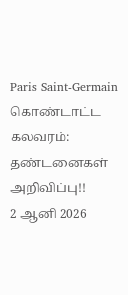Paris Saint-Germain கொண்டாட்ட கலவரம்: தண்டனைகள் அறிவிப்பு!!
2 ஆனி 2026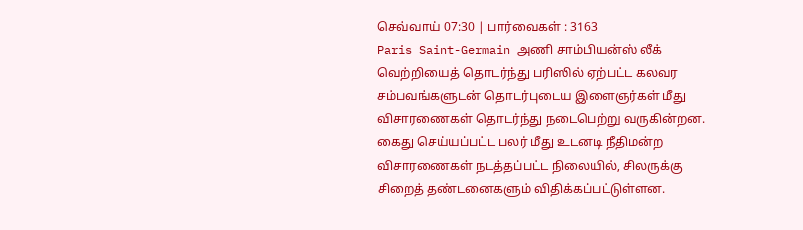செவ்வாய் 07:30 | பார்வைகள் : 3163
Paris Saint-Germain அணி சாம்பியன்ஸ் லீக் வெற்றியைத் தொடர்ந்து பரிஸில் ஏற்பட்ட கலவர சம்பவங்களுடன் தொடர்புடைய இளைஞர்கள் மீது விசாரணைகள் தொடர்ந்து நடைபெற்று வருகின்றன. கைது செய்யப்பட்ட பலர் மீது உடனடி நீதிமன்ற விசாரணைகள் நடத்தப்பட்ட நிலையில், சிலருக்கு சிறைத் தண்டனைகளும் விதிக்கப்பட்டுள்ளன.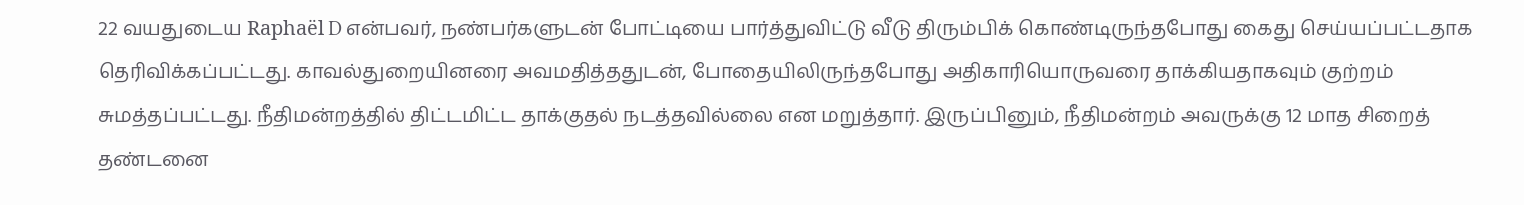22 வயதுடைய Raphaël D என்பவர், நண்பர்களுடன் போட்டியை பார்த்துவிட்டு வீடு திரும்பிக் கொண்டிருந்தபோது கைது செய்யப்பட்டதாக தெரிவிக்கப்பட்டது. காவல்துறையினரை அவமதித்ததுடன், போதையிலிருந்தபோது அதிகாரியொருவரை தாக்கியதாகவும் குற்றம் சுமத்தப்பட்டது. நீதிமன்றத்தில் திட்டமிட்ட தாக்குதல் நடத்தவில்லை என மறுத்தார். இருப்பினும், நீதிமன்றம் அவருக்கு 12 மாத சிறைத் தண்டனை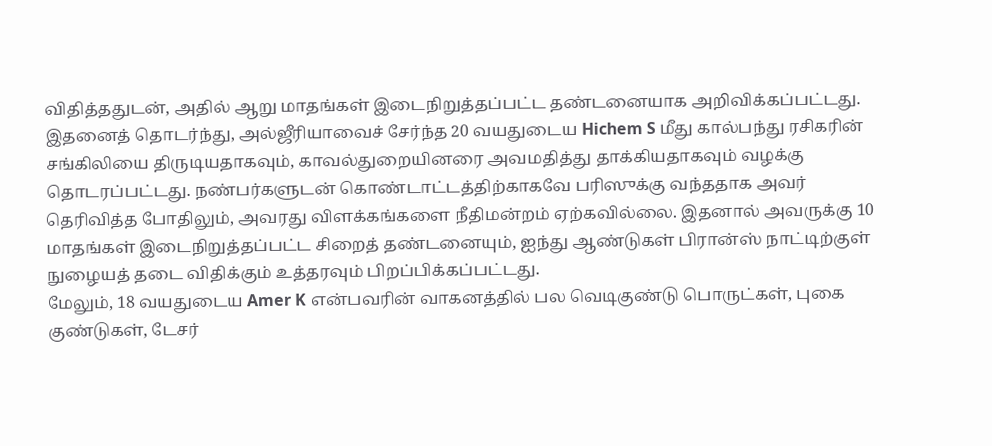விதித்ததுடன், அதில் ஆறு மாதங்கள் இடைநிறுத்தப்பட்ட தண்டனையாக அறிவிக்கப்பட்டது.
இதனைத் தொடர்ந்து, அல்ஜீரியாவைச் சேர்ந்த 20 வயதுடைய Hichem S மீது கால்பந்து ரசிகரின் சங்கிலியை திருடியதாகவும், காவல்துறையினரை அவமதித்து தாக்கியதாகவும் வழக்கு தொடரப்பட்டது. நண்பர்களுடன் கொண்டாட்டத்திற்காகவே பரிஸுக்கு வந்ததாக அவர் தெரிவித்த போதிலும், அவரது விளக்கங்களை நீதிமன்றம் ஏற்கவில்லை. இதனால் அவருக்கு 10 மாதங்கள் இடைநிறுத்தப்பட்ட சிறைத் தண்டனையும், ஐந்து ஆண்டுகள் பிரான்ஸ் நாட்டிற்குள் நுழையத் தடை விதிக்கும் உத்தரவும் பிறப்பிக்கப்பட்டது.
மேலும், 18 வயதுடைய Amer K என்பவரின் வாகனத்தில் பல வெடிகுண்டு பொருட்கள், புகை குண்டுகள், டேசர்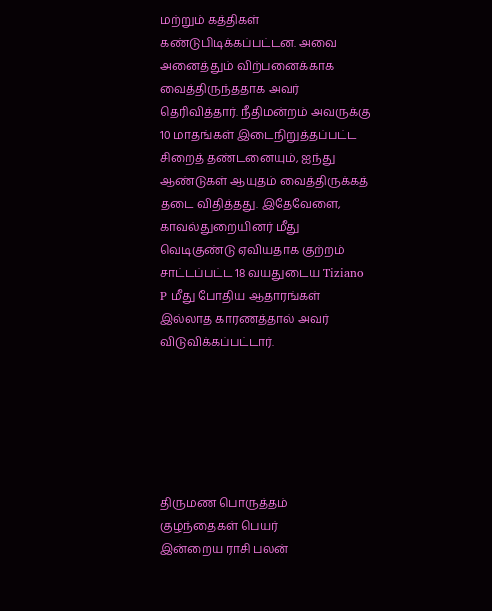மற்றும் கத்திகள் கண்டுபிடிக்கப்பட்டன. அவை அனைத்தும் விற்பனைக்காக வைத்திருந்ததாக அவர் தெரிவித்தார். நீதிமன்றம் அவருக்கு 10 மாதங்கள் இடைநிறுத்தப்பட்ட சிறைத் தண்டனையும், ஐந்து ஆண்டுகள் ஆயுதம் வைத்திருக்கத் தடை விதித்தது. இதேவேளை, காவல்துறையினர் மீது வெடிகுண்டு ஏவியதாக குற்றம் சாட்டப்பட்ட 18 வயதுடைய Tiziano P மீது போதிய ஆதாரங்கள் இல்லாத காரணத்தால் அவர் விடுவிக்கப்பட்டார்.






திருமண பொருத்தம்
குழந்தைகள் பெயர்
இன்றைய ராசி பலன்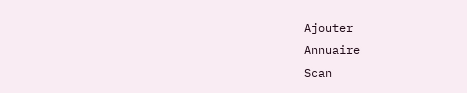Ajouter
Annuaire
Scan